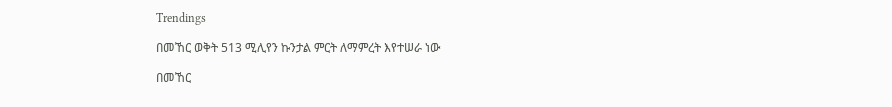Trendings

በመኸር ወቅት 513 ሚሊየን ኩንታል ምርት ለማምረት እየተሠራ ነው

በመኸር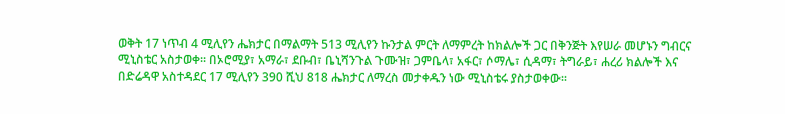ወቅት 17 ነጥብ 4 ሚሊየን ሔክታር በማልማት 513 ሚሊየን ኩንታል ምርት ለማምረት ከክልሎች ጋር በቅንጅት እየሠራ መሆኑን ግብርና ሚኒስቴር አስታወቀ፡፡ በኦሮሚያ፣ አማራ፣ ደቡብ፣ ቤኒሻንጉል ጉሙዝ፣ ጋምቤላ፣ አፋር፣ ሶማሌ፣ ሲዳማ፣ ትግራይ፣ ሐረሪ ክልሎች እና በድሬዳዋ አስተዳደር 17 ሚሊየን 390 ሺህ 818 ሔክታር ለማረስ መታቀዱን ነው ሚኒስቴሩ ያስታወቀው፡፡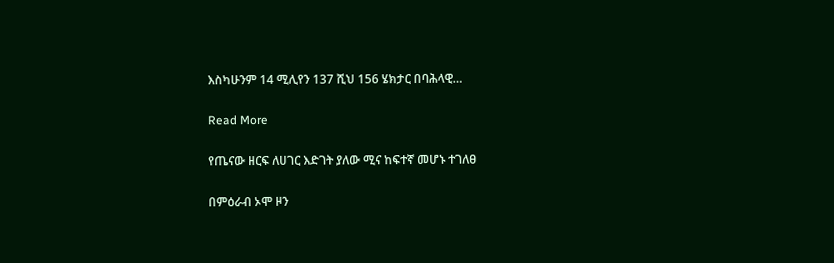እስካሁንም 14 ሚሊየን 137 ሺህ 156 ሄክታር በባሕላዊ…

Read More

የጤናው ዘርፍ ለሀገር እድገት ያለው ሚና ከፍተኛ መሆኑ ተገለፀ

በምዕራብ ኦሞ ዞን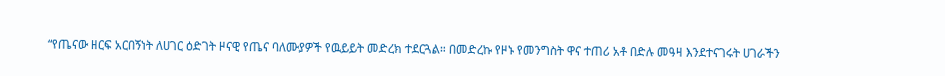“የጤናው ዘርፍ አርበኝነት ለሀገር ዕድገት ዞናዊ የጤና ባለሙያዎች የዉይይት መድረክ ተደርጓል። በመድረኩ የዞኑ የመንግስት ዋና ተጠሪ አቶ በድሉ መዓዛ እንደተናገሩት ሀገራችን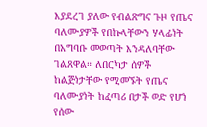እያደረገ ያለው የብልጽግና ጉዞ የጤና ባለሙያዎች የበኩላቸውን ሃላፊነት በአግባቡ መወጣት እንዳለባቸው ገልጸዋል። ለበርካታ ሰዎች ከልጅነታቸው የሚመኙት የጤና ባለሙያነት ከፈጣሪ በታች ወድ የሆነ የሰው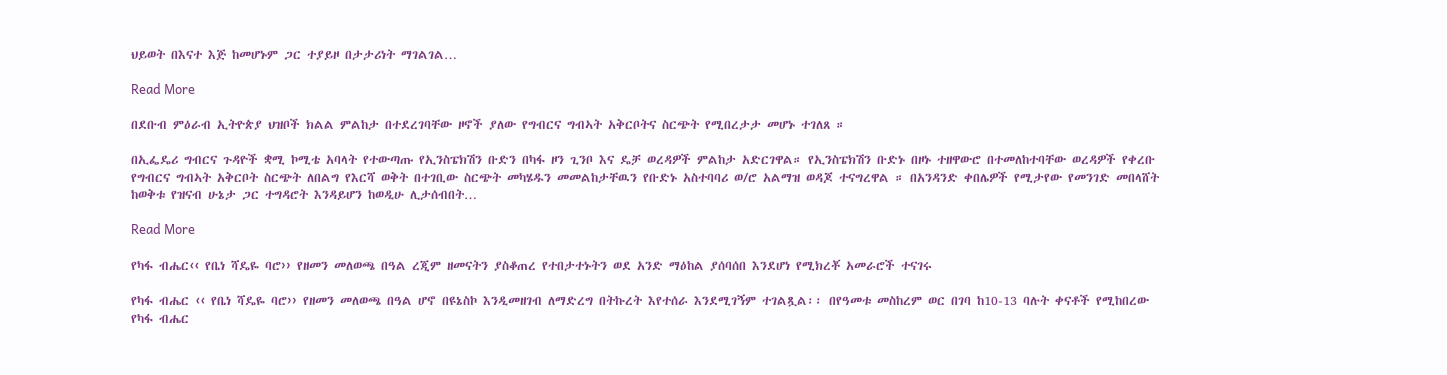ህይወት በእናተ እጅ ከመሆኑም ጋር ተያይዞ በታታሪነት ማገልገል…

Read More

በደቡብ ምዕራብ ኢትዮጵያ ህዝቦች ክልል ምልከታ በተደረገባቸው ዞኖች ያለው የግብርና ግብኣት አቅርቦትና ስርጭት የሚበረታታ መሆኑ ተገለጸ ።

በኢፌዴሪ ግብርና ጉዳዮች ቋሚ ኮሚቴ አባላት የተውጣጡ የኢንስፔክሽን ቡድን በካፋ ዞን ጊንቦ እና ዴቻ ወረዳዎች ምልከታ አድርገዋል። የኢንስፔክሽን ቡድኑ በዞኑ ተዘዋውሮ በተመለከተባቸው ወረዳዎች የቀረቡ የግብርና ግብኣት አቅርቦት ስርጭት ለበልግ የእርሻ ወቅት በተገቢው ስርጭት መካሄዱን መመልከታቸዉን የቡድኑ አስተባባሪ ወ/ሮ አልማዝ ወዳጆ ተናግረዋል ። በአንዳንድ ቀበሌዎች የሚታየው የመንገድ መበላሸት ከወቅቱ የዝናብ ሁኔታ ጋር ተግዳሮት እንዳይሆን ከወዲሁ ሊታሰብበት…

Read More

የካፋ ብሔር‹‹ የቤነ ሻዴዬ ባሮ›› የዘመን መለወጫ በዓል ረጂም ዘመናትን ያስቆጠረ የተበታተኑትን ወደ አንድ ማዕከል ያሰባሰበ እንደሆነ የሚክረቾ አመራሮች ተናገሩ

የካፋ ብሔር ‹‹ የቤነ ሻዴዬ ባሮ›› የዘመን መለወጫ በዓል ሆኖ በዩኔስኮ እንዲመዘገብ ለማድረግ በትኩረት እየተሰራ እንደሚገኝም ተገልጿል፡፡ በየዓመቱ መስከረም ወር በገባ ከ10-13 ባሉት ቀናቶች የሚከበረው የካፋ ብሔር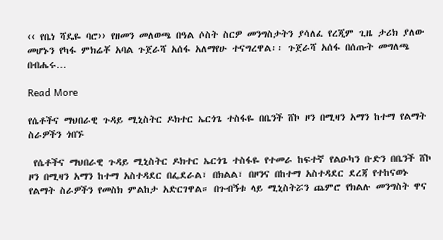‹‹ የቤነ ሻዴዬ ባሮ›› የዘመን መለወጫ በዓል ሶስት ስርዎ መንግስታትን ያሳለፈ የረጂም ጊዜ ታሪክ ያለው መሆኑን የካፋ ምክሬቾ አባል ጉጀራሻ አሰፋ አለማየሁ ተናግረዋል፡፡ ጉጀራሻ አሰፋ በሰጡት መግለጫ በብሔሩ…

Read More

የሴቶችና ማህበራዊ ጉዳይ ሚኒስትር ዶክተር ኤርጎጌ ተስፋዬ በቤንች ሸኮ ዞን በሚዛን አማን ከተማ የልማት ስራዎችን ጎበኙ

 የሴቶችና ማህበራዊ ጉዳይ ሚኒስትር ዶክተር ኤርጎጌ ተስፋዬ የተመራ ከፍተኛ የልዑካን ቡድን በቤንች ሸኮ ዞን በሚዛን አማን ከተማ አስተዳደር በፌደራል፣ በክልል፣ በዞንና በከተማ አስተዳደር ደረጃ የተከናወኑ የልማት ስራዎችን የመስክ ምልከታ አድርገዋል። በጉብኝቱ ላይ ሚኒስትሯን ጨምሮ የክልሉ መንግስት ዋና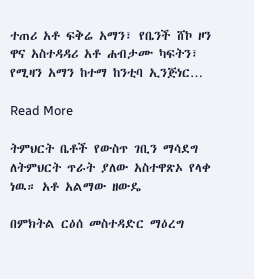ተጠሪ አቶ ፍቅሬ አማን፣ የቤንች ሸኮ ዞን ዋና አስተዳዳሪ አቶ ሐብታሙ ካፍትን፣ የሚዛን አማን ከተማ ከንቲባ ኢንጅነር…

Read More

ትምህርት ቤቶች የውስጥ ገቢን ማሳደግ ለትምህርት ጥራት ያለው አስተዋጽኦ የላቀ ነዉ። አቶ አልማው ዘውዴ

በምክትል ርዕሰ መስተዳድር ማዕረግ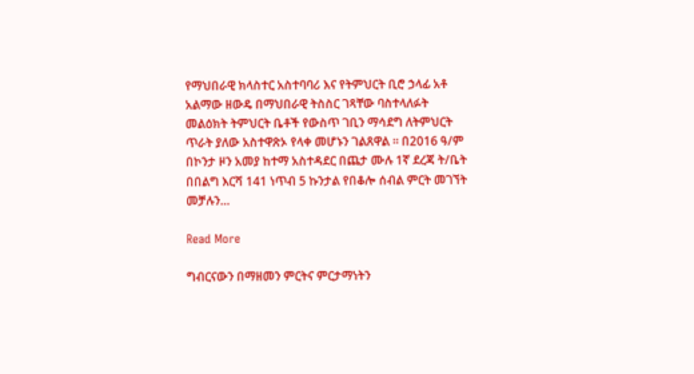የማህበራዊ ክላስተር አስተባባሪ እና የትምህርት ቢሮ ኃላፊ አቶ አልማው ዘውዴ በማህበራዊ ትስስር ገጻቸው ባስተላለፉት መልዕክት ትምህርት ቤቶች የውስጥ ገቢን ማሳደግ ለትምህርት ጥራት ያለው አስተዋጽኦ የላቀ መሆኑን ገልጸዋል ። በ2016 ዓ/ም በኮንታ ዞን አመያ ከተማ አስተዳደር በጨታ ሙሉ 1ኛ ደረጃ ት/ቤት በበልግ እርሻ 141 ነጥብ 5 ኩንታል የበቆሎ ሰብል ምርት መገኘት መቻሉን…

Read More

ግብርናውን በማዘመን ምርትና ምርታማነትን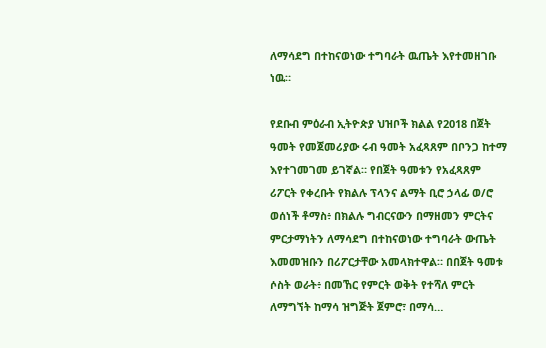ለማሳደግ በተከናወነው ተግባራት ዉጤት እየተመዘገቡ ነዉ።

የደቡብ ምዕራብ ኢትዮጵያ ህዝቦች ክልል የ2018 በጀት ዓመት የመጀመሪያው ሩብ ዓመት አፈጻጸም በቦንጋ ከተማ እየተገመገመ ይገኛል። የበጀት ዓመቱን የአፈጻጸም ሪፖርት የቀረቡት የክልሉ ፕላንና ልማት ቢሮ ኃላፊ ወ/ሮ ወሰነች ቶማስ፥ በክልሉ ግብርናውን በማዘመን ምርትና ምርታማነትን ለማሳደግ በተከናወነው ተግባራት ውጤት እመመዝቡን በሪፖርታቸው አመላክተዋል። በበጀት ዓመቱ ሶስት ወራት፥ በመኸር የምርት ወቅት የተሻለ ምርት ለማግኘት ከማሳ ዝግጅት ጀምሮ፣ በማሳ…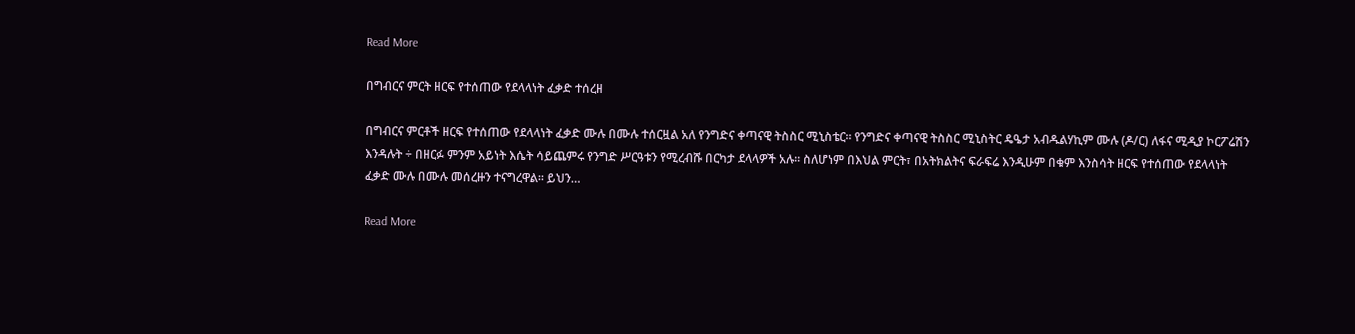Read More

በግብርና ምርት ዘርፍ የተሰጠው የደላላነት ፈቃድ ተሰረዘ

በግብርና ምርቶች ዘርፍ የተሰጠው የደላላነት ፈቃድ ሙሉ በሙሉ ተሰርዟል አለ የንግድና ቀጣናዊ ትስስር ሚኒስቴር፡፡ የንግድና ቀጣናዊ ትስስር ሚኒስትር ዴዔታ አብዱልሃኪም ሙሉ (ዶ/ር) ለፋና ሚዲያ ኮርፖሬሽን እንዳሉት ÷ በዘርፉ ምንም አይነት እሴት ሳይጨምሩ የንግድ ሥርዓቱን የሚረብሹ በርካታ ደላላዎች አሉ፡፡ ስለሆነም በእህል ምርት፣ በአትክልትና ፍራፍሬ እንዲሁም በቁም እንስሳት ዘርፍ የተሰጠው የደላላነት ፈቃድ ሙሉ በሙሉ መሰረዙን ተናግረዋል፡፡ ይህን…

Read More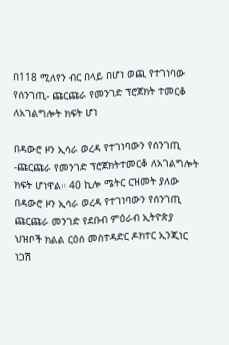በ118 ሚለየን ብር በላይ በሆነ ወጪ የተገነባው የሰንገጢ- ጩርጩራ የመንገድ ፕሮጀክት ተመርቆ ለአገልግሎት ክፍት ሆነ

በዳውሮ ዞን ኢሳራ ወረዳ የተገነባውን የሰንገጢ -ጩርጩራ የመንገድ ፕሮጀክትተመርቆ ለአገልግሎት ክፍት ሆነዋል። 40 ኪሎ ሜትር ርዝመት ያለው በዳውሮ ዞን ኢሳራ ወረዳ የተገነባውን የሰንገጢ ጩርጩራ መንገድ የደቡብ ምዕራብ ኢትዮጵያ ህዝቦች ክልል ርዕሰ መስተዳድር ዶክተር ኢንጂነር ነጋሽ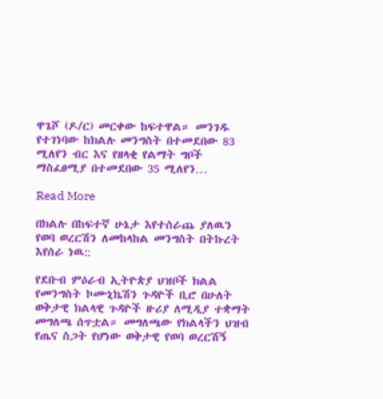ዋጌሾ (ዶ/ር) መርቀው ከፍተዋል። መንገዱ የተገነባው ከክልሉ መንግስት በተመደበው 83 ሚለየን ብር እና የዘላቂ የልማት ግቦች ማስፈፀሚያ በተመደበው 35 ሚለየን…

Read More

በክልሉ በከፍተኛ ሁኔታ እየተሰራጨ ያለዉን የወባ ወረርሽን ለመከላከል መንግስት በትኩረት እየሰራ ነዉ::

የደቡብ ምዕራብ ኢትዮጵያ ህዝቦች ክልል የመንግስት ኮሙኒኬሽን ጉዳዮች ቢሮ በሁለት ወቅታዊ ክልላዊ ጉዳዮች ዙሪያ ለሚዲያ ተቋማት መግለጫ ሰጥቷል። መግለጫው የክልላችን ህዝብ የጤና ስጋት የሆነው ወቅታዊ የወባ ወረርሽኝ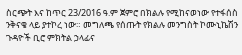ስርጭት እና ከጥር 23/2016 ዓ.ም ጀምሮ በክልሉ የሚከናወነው የተፋሰስ ንቅናቄ ላይ ያተኮረ ነው። መግለጫ የሰጡት የክልሉ መንግስት ኮሙኒኬሽን ጉዳዮች ቢሮ ምክትል ኃላፊና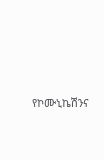የኮሙኒኬሽንና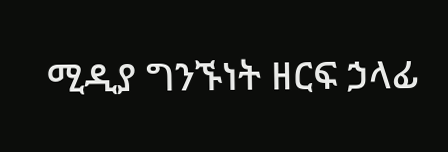ሚዲያ ግንኙነት ዘርፍ ኃላፊ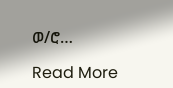ወ/ሮ…

Read More